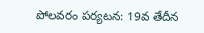పోలవరం పర్యటన: 19వ తేదీన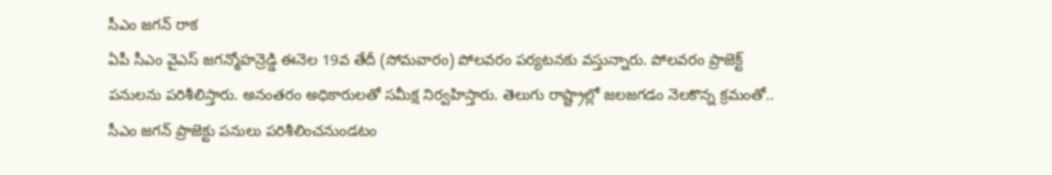సీఎం జగన్ రాక
ఏపీ సీఎం వైఎస్ జగన్మోహన్రెడ్డి ఈనెల 19వ తేదీ (సోమవారం) పోలవరం పర్యటనకు వస్తున్నారు. పోలవరం ప్రాజెక్ట్ పనులను పరిశీలిస్తారు. అనంతరం అధికారులతో సమీక్ష నిర్వహిస్తారు. తెలుగు రాష్ట్రాల్లో జలజగడం నెలకొన్న క్రమంతో.. సీఎం జగన్ ప్రాజెక్టు పనులు పరిశీలించనుండటం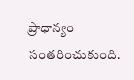ప్రాధాన్యం సంతరించుకుంది.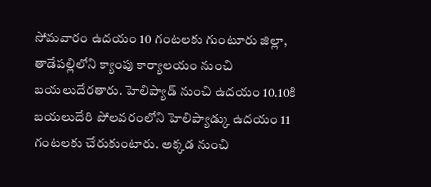సోమవారం ఉదయం 10 గంటలకు గుంటూరు జిల్లా, తాడేపల్లిలోని క్యాంపు కార్యాలయం నుంచి బయలుదేరతారు. హెలిప్యాడ్ నుంచి ఉదయం 10.10కి బయలుదేరి పోలవరంలోని హెలిప్యాడ్కు ఉదయం 11 గంటలకు చేరుకుంటారు. అక్కడ నుంచి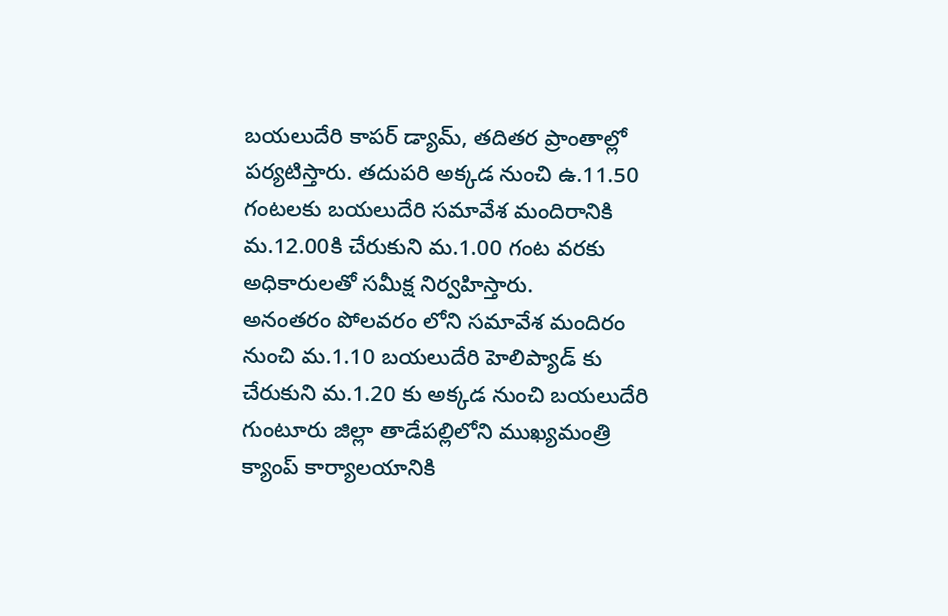బయలుదేరి కాపర్ డ్యామ్, తదితర ప్రాంతాల్లో పర్యటిస్తారు. తదుపరి అక్కడ నుంచి ఉ.11.50 గంటలకు బయలుదేరి సమావేశ మందిరానికి మ.12.00కి చేరుకుని మ.1.00 గంట వరకు అధికారులతో సమీక్ష నిర్వహిస్తారు.
అనంతరం పోలవరం లోని సమావేశ మందిరం నుంచి మ.1.10 బయలుదేరి హెలిప్యాడ్ కు చేరుకుని మ.1.20 కు అక్కడ నుంచి బయలుదేరి గుంటూరు జిల్లా తాడేపల్లిలోని ముఖ్యమంత్రి క్యాంప్ కార్యాలయానికి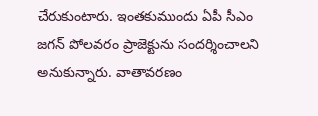చేరుకుంటారు. ఇంతకుముందు ఏపీ సీఎం జగన్ పోలవరం ప్రాజెక్టును సందర్శించాలని అనుకున్నారు. వాతావరణం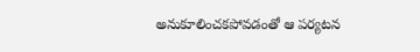అనుకూలించకపోవడంతో ఆ పర్యటన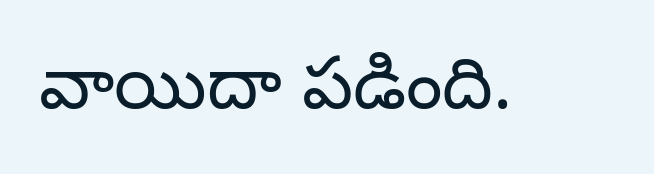వాయిదా పడింది.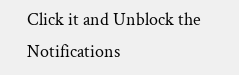Click it and Unblock the Notifications